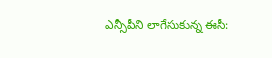ఎన్సీపీని లాగేసుకున్న ఈసీ: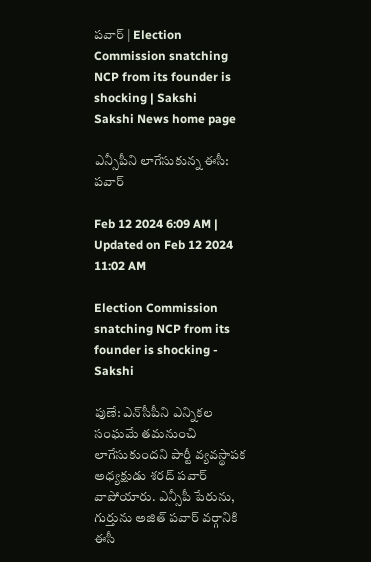పవార్‌ | Election Commission snatching NCP from its founder is shocking | Sakshi
Sakshi News home page

ఎన్సీపీని లాగేసుకున్న ఈసీ: పవార్‌

Feb 12 2024 6:09 AM | Updated on Feb 12 2024 11:02 AM

Election Commission snatching NCP from its founder is shocking - Sakshi

పుణే: ఎన్‌సీపీని ఎన్నికల సంఘమే తమనుంచి లాగేసుకుందని పార్టీ వ్యవస్థాపక అధ్యక్షుడు శరద్‌ పవార్‌ వాపోయారు. ఎన్సీపీ పేరును, గుర్తును అజిత్‌ పవార్‌ వర్గానికి ఈసీ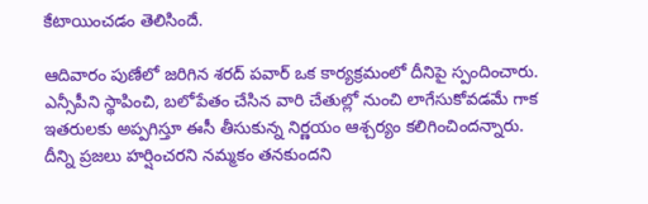కేటాయించడం తెలిసిందే.

ఆదివారం పుణేలో జరిగిన శరద్‌ పవార్‌ ఒక కార్యక్రమంలో దీనిపై స్పందించారు. ఎన్సీపీని స్థాపించి, బలోపేతం చేసిన వారి చేతుల్లో నుంచి లాగేసుకోవడమే గాక ఇతరులకు అప్పగిస్తూ ఈసీ తీసుకున్న నిర్ణయం ఆశ్చర్యం కలిగించిందన్నారు. దీన్ని ప్రజలు హర్షించరని నమ్మకం తనకుందని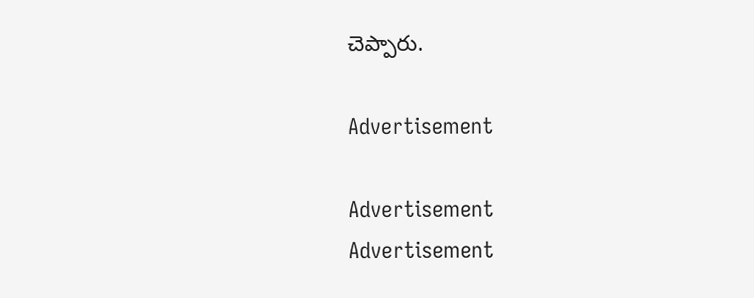చెప్పారు.

Advertisement

Advertisement
Advertisement